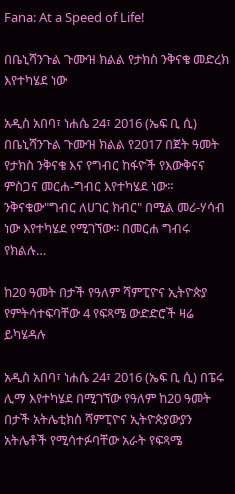Fana: At a Speed of Life!

በቤኒሻንጉል ጉሙዝ ክልል የታክስ ንቅናቄ መድረክ እየተካሄደ ነው

አዲስ አበባ፣ ነሐሴ 24፣ 2016 (ኤፍ ቢ ሲ) በቤኒሻንጉል ጉሙዝ ክልል የ2017 በጀት ዓመት የታክስ ንቅናቄ እና የግብር ከፋዮች የእውቅናና ምስጋና መርሐ-ግብር እየተካሄደ ነው። ንቅናቁው"ግብር ለሀገር ክብር" በሚል መሪ-ሃሳብ ነው እየተካሄደ የሚገኘው፡፡ በመርሐ ግብሩ የክልሉ…

ከ20 ዓመት በታች የዓለም ሻምፒዮና ኢትዮጵያ የምትሳተፍባቸው 4 የፍጻሜ ውድድሮች ዛሬ ይካሄዳሉ

አዲስ አበባ፣ ነሐሴ 24፣ 2016 (ኤፍ ቢ ሲ) በፔሩ ሊማ እየተካሄደ በሚገኘው የዓለም ከ20 ዓመት በታች አትሌቲክስ ሻምፒዮና ኢትዮጵያውያን አትሌቶች የሚሳተፉባቸው አራት የፍጻሜ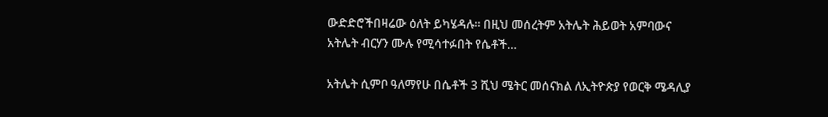ውድድሮችበዛሬው ዕለት ይካሄዳሉ፡፡ በዚህ መሰረትም አትሌት ሕይወት አምባውና አትሌት ብርሃን ሙሉ የሚሳተፉበት የሴቶች…

አትሌት ሲምቦ ዓለማየሁ በሴቶች 3 ሺህ ሜትር መሰናክል ለኢትዮጵያ የወርቅ ሜዳሊያ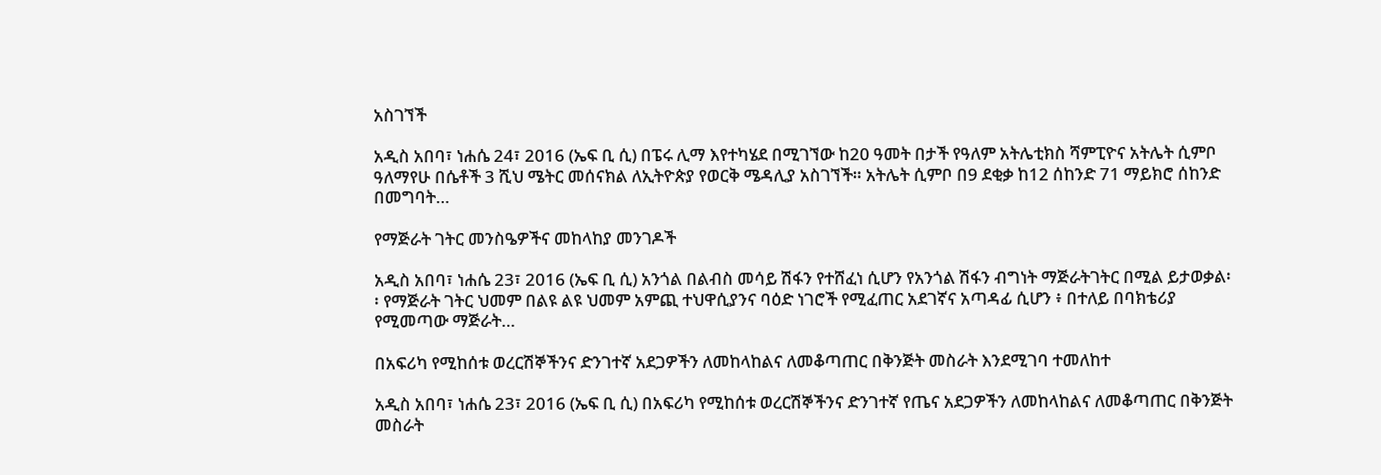አስገኘች

አዲስ አበባ፣ ነሐሴ 24፣ 2016 (ኤፍ ቢ ሲ) በፔሩ ሊማ እየተካሄደ በሚገኘው ከ20 ዓመት በታች የዓለም አትሌቲክስ ሻምፒዮና አትሌት ሲምቦ ዓለማየሁ በሴቶች 3 ሺህ ሜትር መሰናክል ለኢትዮጵያ የወርቅ ሜዳሊያ አስገኘች። አትሌት ሲምቦ በ9 ደቂቃ ከ12 ሰከንድ 71 ማይክሮ ሰከንድ በመግባት…

የማጅራት ገትር መንስዔዎችና መከላከያ መንገዶች

አዲስ አበባ፣ ነሐሴ 23፣ 2016 (ኤፍ ቢ ሲ) አንጎል በልብስ መሳይ ሽፋን የተሸፈነ ሲሆን የአንጎል ሽፋን ብግነት ማጅራትገትር በሚል ይታወቃል፡፡ የማጅራት ገትር ህመም በልዩ ልዩ ህመም አምጪ ተህዋሲያንና ባዕድ ነገሮች የሚፈጠር አደገኛና አጣዳፊ ሲሆን ፥ በተለይ በባክቴሪያ የሚመጣው ማጅራት…

በአፍሪካ የሚከሰቱ ወረርሽኞችንና ድንገተኛ አደጋዎችን ለመከላከልና ለመቆጣጠር በቅንጅት መስራት እንደሚገባ ተመለከተ

አዲስ አበባ፣ ነሐሴ 23፣ 2016 (ኤፍ ቢ ሲ) በአፍሪካ የሚከሰቱ ወረርሽኞችንና ድንገተኛ የጤና አደጋዎችን ለመከላከልና ለመቆጣጠር በቅንጅት መስራት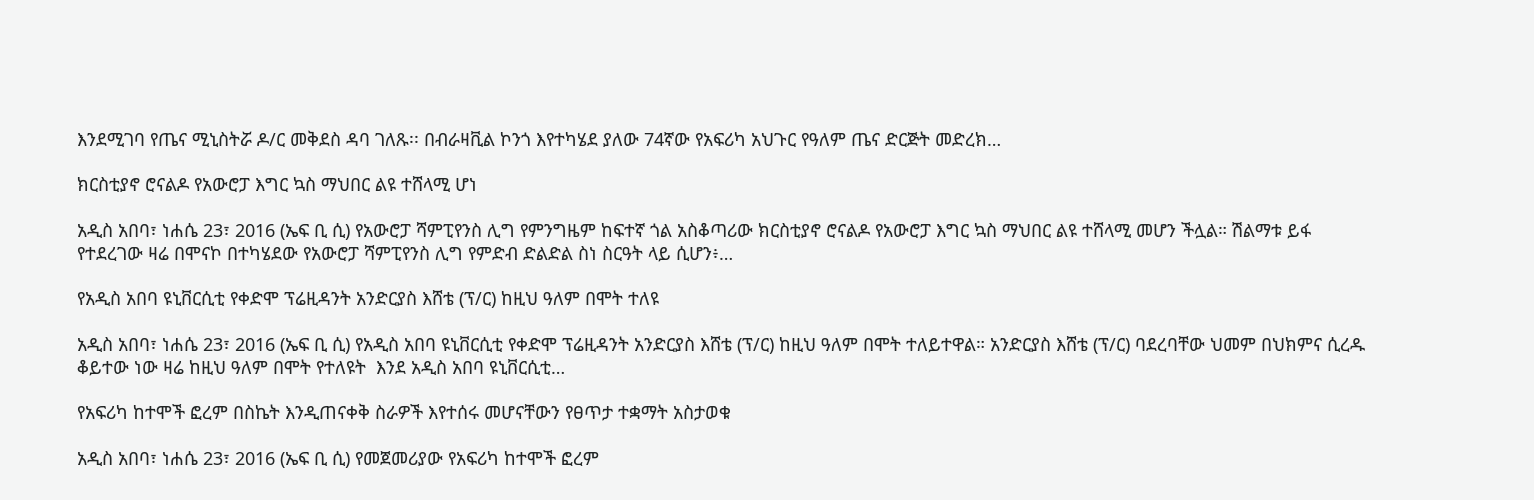እንደሚገባ የጤና ሚኒስትሯ ዶ/ር መቅደስ ዳባ ገለጹ፡፡ በብራዛቪል ኮንጎ እየተካሄደ ያለው 74ኛው የአፍሪካ አህጉር የዓለም ጤና ድርጅት መድረክ…

ክርስቲያኖ ሮናልዶ የአውሮፓ እግር ኳስ ማህበር ልዩ ተሸላሚ ሆነ

አዲስ አበባ፣ ነሐሴ 23፣ 2016 (ኤፍ ቢ ሲ) የአውሮፓ ሻምፒየንስ ሊግ የምንግዜም ከፍተኛ ጎል አስቆጣሪው ክርስቲያኖ ሮናልዶ የአውሮፓ እግር ኳስ ማህበር ልዩ ተሸላሚ መሆን ችሏል። ሽልማቱ ይፋ የተደረገው ዛሬ በሞናኮ በተካሄደው የአውሮፓ ሻምፒየንስ ሊግ የምድብ ድልድል ስነ ስርዓት ላይ ሲሆን፥…

የአዲስ አበባ ዩኒቨርሲቲ የቀድሞ ፕሬዚዳንት አንድርያስ እሸቴ (ፕ/ር) ከዚህ ዓለም በሞት ተለዩ

አዲስ አበባ፣ ነሐሴ 23፣ 2016 (ኤፍ ቢ ሲ) የአዲስ አበባ ዩኒቨርሲቲ የቀድሞ ፕሬዚዳንት አንድርያስ እሸቴ (ፕ/ር) ከዚህ ዓለም በሞት ተለይተዋል። አንድርያስ እሸቴ (ፕ/ር) ባደረባቸው ህመም በህክምና ሲረዱ ቆይተው ነው ዛሬ ከዚህ ዓለም በሞት የተለዩት  እንደ አዲስ አበባ ዩኒቨርሲቲ…

የአፍሪካ ከተሞች ፎረም በስኬት እንዲጠናቀቅ ስራዎች እየተሰሩ መሆናቸውን የፀጥታ ተቋማት አስታወቁ

አዲስ አበባ፣ ነሐሴ 23፣ 2016 (ኤፍ ቢ ሲ) የመጀመሪያው የአፍሪካ ከተሞች ፎረም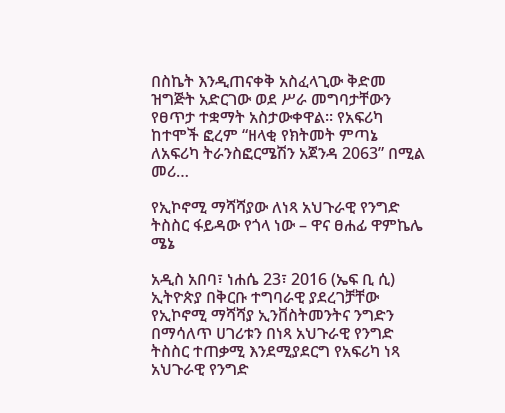በስኬት እንዲጠናቀቅ አስፈላጊው ቅድመ ዝግጅት አድርገው ወደ ሥራ መግባታቸውን የፀጥታ ተቋማት አስታውቀዋል፡፡ የአፍሪካ ከተሞች ፎረም “ዘላቂ የክትመት ምጣኔ ለአፍሪካ ትራንስፎርሜሽን አጀንዳ 2063” በሚል መሪ…

የኢኮኖሚ ማሻሻያው ለነጻ አህጉራዊ የንግድ ትስስር ፋይዳው የጎላ ነው – ዋና ፀሐፊ ዋምኬሌ ሜኔ

አዲስ አበባ፣ ነሐሴ 23፣ 2016 (ኤፍ ቢ ሲ) ኢትዮጵያ በቅርቡ ተግባራዊ ያደረገቻቸው የኢኮኖሚ ማሻሻያ ኢንቨስትመንትና ንግድን በማሳለጥ ሀገሪቱን በነጻ አህጉራዊ የንግድ ትስስር ተጠቃሚ እንደሚያደርግ የአፍሪካ ነጻ አህጉራዊ የንግድ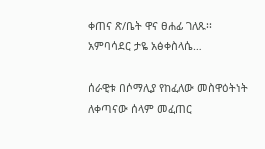ቀጠና ጽ/ቤት ዋና ፀሐፊ ገለጹ፡፡ አምባሳደር ታዬ አፅቀስላሴ…

ሰራዊቱ በሶማሊያ የከፈለው መስዋዕትነት ለቀጣናው ሰላም መፈጠር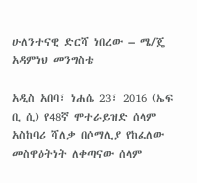ሁለንተናዊ ድርሻ ነበረው – ሜ/ጄ አዳምነህ መንግስቴ

አዲስ አበባ፣ ነሐሴ 23፣ 2016 (ኤፍ ቢ ሲ) የ48ኛ ሞተራይዝድ ሰላም አስከባሪ ሻለቃ በሶማሊያ የከፈለው መስዋዕትነት ለቀጣናው ሰላም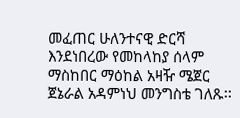መፈጠር ሁለንተናዊ ድርሻ እንደነበረው የመከላከያ ሰላም ማስከበር ማዕከል አዛዥ ሜጀር ጀኔራል አዳምነህ መንግስቴ ገለጹ፡፡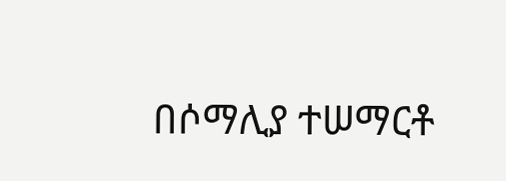በሶማሊያ ተሠማርቶ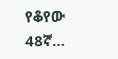የቆየው 48ኛ…